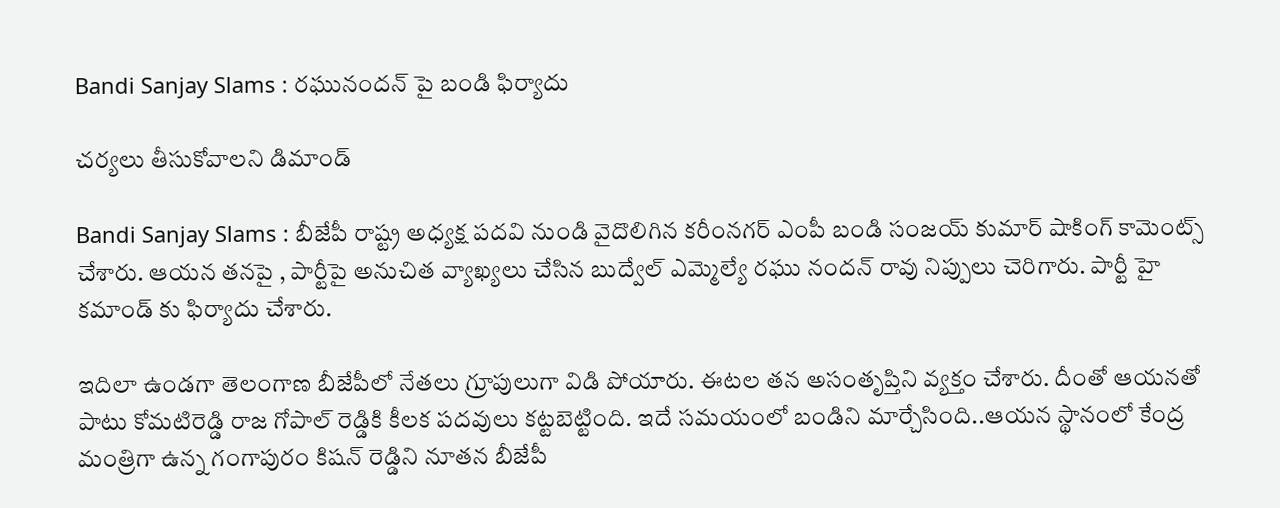Bandi Sanjay Slams : ర‌ఘునంద‌న్ పై బండి ఫిర్యాదు

చ‌ర్య‌లు తీసుకోవాల‌ని డిమాండ్

Bandi Sanjay Slams : బీజేపీ రాష్ట్ర అధ్య‌క్ష ప‌ద‌వి నుండి వైదొలిగిన క‌రీంన‌గ‌ర్ ఎంపీ బండి సంజ‌య్ కుమార్ షాకింగ్ కామెంట్స్ చేశారు. ఆయ‌న త‌న‌పై , పార్టీపై అనుచిత వ్యాఖ్య‌లు చేసిన బుద్వేల్ ఎమ్మెల్యే ర‌ఘు నంద‌న్ రావు నిప్పులు చెరిగారు. పార్టీ హై క‌మాండ్ కు ఫిర్యాదు చేశారు.

ఇదిలా ఉండ‌గా తెలంగాణ బీజేపీలో నేత‌లు గ్రూపులుగా విడి పోయారు. ఈట‌ల త‌న అసంతృప్తిని వ్య‌క్తం చేశారు. దీంతో ఆయ‌న‌తో పాటు కోమ‌టిరెడ్డి రాజ గోపాల్ రెడ్డికి కీల‌క ప‌ద‌వులు క‌ట్ట‌బెట్టింది. ఇదే స‌మ‌యంలో బండిని మార్చేసింది..ఆయ‌న స్థానంలో కేంద్ర మంత్రిగా ఉన్న గంగాపురం కిష‌న్ రెడ్డిని నూత‌న బీజేపీ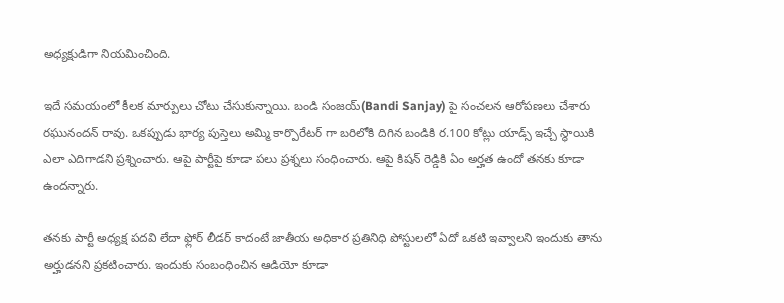అధ్య‌క్షుడిగా నియ‌మించింది.

ఇదే స‌మ‌యంలో కీల‌క మార్పులు చోటు చేసుకున్నాయి. బండి సంజ‌య్(Bandi Sanjay) పై సంచ‌ల‌న ఆరోప‌ణ‌లు చేశారు ర‌ఘునంద‌న్ రావు. ఒక‌ప్పుడు భార్య పుస్తెలు అమ్మి కార్పొరేట‌ర్ గా బ‌రిలోకి దిగిన బండికి ర‌.100 కోట్లు యాడ్స్ ఇచ్చే స్థాయికి ఎలా ఎదిగాడ‌ని ప్ర‌శ్నించారు. ఆపై పార్టీపై కూడా ప‌లు ప్ర‌శ్న‌లు సంధించారు. ఆపై కిష‌న్ రెడ్డికి ఏం అర్హ‌త ఉందో త‌న‌కు కూడా ఉంద‌న్నారు.

త‌న‌కు పార్టీ అధ్య‌క్ష ప‌ద‌వి లేదా ఫ్లోర్ లీడ‌ర్ కాదంటే జాతీయ అధికార ప్ర‌తినిధి పోస్టుల‌లో ఏదో ఒక‌టి ఇవ్వాల‌ని ఇందుకు తాను అర్హుడ‌న‌ని ప్ర‌క‌టించారు. ఇందుకు సంబంధించిన ఆడియో కూడా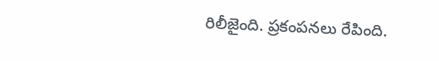రిలీజైంది. ప్ర‌కంప‌న‌లు రేపింది.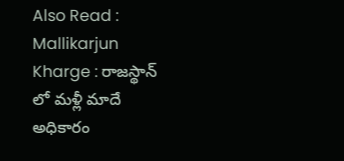Also Read : Mallikarjun Kharge : రాజ‌స్థాన్ లో మ‌ళ్లీ మాదే అధికారం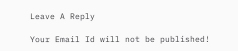Leave A Reply

Your Email Id will not be published!